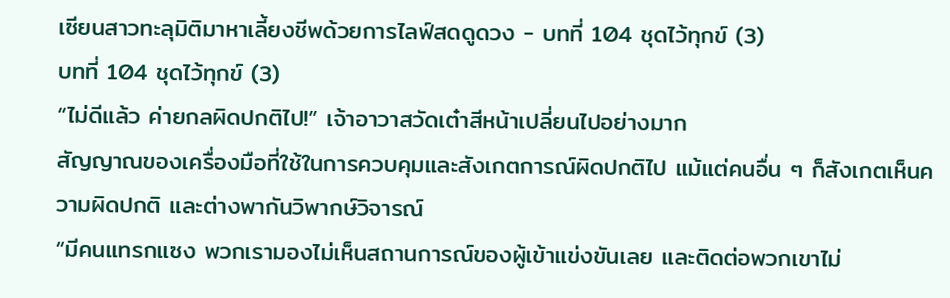เซียนสาวทะลุมิติมาหาเลี้ยงชีพด้วยการไลฟ์สดดูดวง - บทที่ 104 ชุดไว้ทุกข์ (3)
บทที่ 104 ชุดไว้ทุกข์ (3)
“ไม่ดีแล้ว ค่ายกลผิดปกติไป!” เจ้าอาวาสวัดเต๋าสีหน้าเปลี่ยนไปอย่างมาก
สัญญาณของเครื่องมือที่ใช้ในการควบคุมและสังเกตการณ์ผิดปกติไป แม้แต่คนอื่น ๆ ก็สังเกตเห็นความผิดปกติ และต่างพากันวิพากษ์วิจารณ์
“มีคนแทรกแซง พวกเรามองไม่เห็นสถานการณ์ของผู้เข้าแข่งขันเลย และติดต่อพวกเขาไม่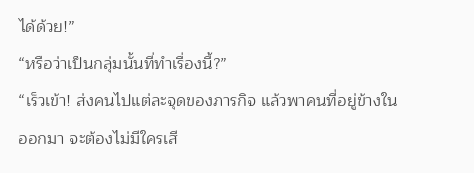ได้ด้วย!”
“หรือว่าเป็นกลุ่มนั้นที่ทำเรื่องนี้?”
“เร็วเข้า! ส่งคนไปแต่ละจุดของภารกิจ แล้วพาคนที่อยู่ข้างในออกมา จะต้องไม่มีใครเสี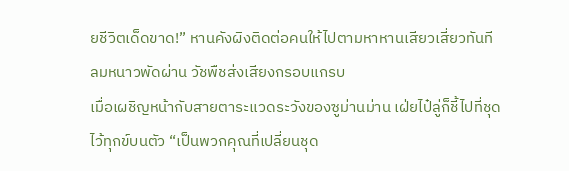ยชีวิตเด็ดขาด!” หานคังผิงติดต่อคนให้ไปตามหาหานเสียวเสี่ยวทันที
ลมหนาวพัดผ่าน วัชพืชส่งเสียงกรอบแกรบ
เมื่อเผชิญหน้ากับสายตาระแวดระวังของซูม่านม่าน เฝ่ยไป๋ลู่ก็ชี้ไปที่ชุดไว้ทุกข์บนตัว “เป็นพวกคุณที่เปลี่ยนชุด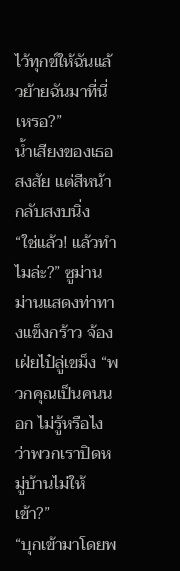ไว้ทุกข์ให้ฉันแล้วย้ายฉันมาที่นี่เหรอ?”
น้ำเสียงของเธอสงสัย แต่สีหน้ากลับสงบนิ่ง
“ใช่แล้ว! แล้วทำไมล่ะ?” ซูม่านม่านแสดงท่าทางแข็งกร้าว จ้องเฝ่ยไป๋ลู่เขม็ง “พวกคุณเป็นคนนอก ไม่รู้หรือไงว่าพวกเราปิดหมู่บ้านไม่ให้เข้า?”
“บุกเข้ามาโดยพ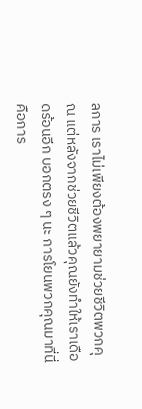ลการ เราไม่เพียงต้องพยายามช่วยชีวิตพวกคุณ แต่หลังจากช่วยชีวิตแล้วคุณยังทำให้เราเดือดร้อนอีก บอกตรง ๆ นะ การโยนพวกคุณมาที่นี่คือการ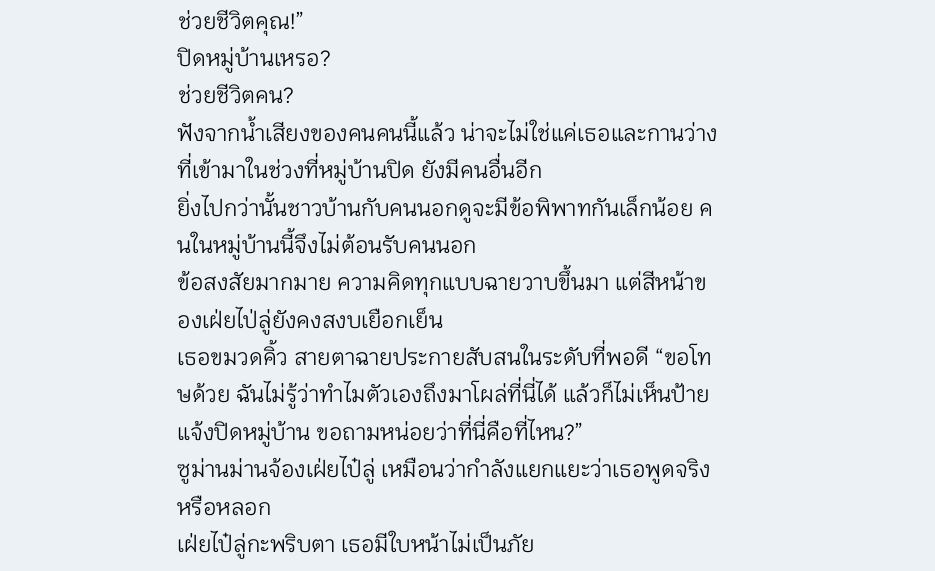ช่วยชีวิตคุณ!”
ปิดหมู่บ้านเหรอ?
ช่วยชีวิตคน?
ฟังจากน้ำเสียงของคนคนนี้แล้ว น่าจะไม่ใช่แค่เธอและกานว่างที่เข้ามาในช่วงที่หมู่บ้านปิด ยังมีคนอื่นอีก
ยิ่งไปกว่านั้นชาวบ้านกับคนนอกดูจะมีข้อพิพาทกันเล็กน้อย คนในหมู่บ้านนี้จึงไม่ต้อนรับคนนอก
ข้อสงสัยมากมาย ความคิดทุกแบบฉายวาบขึ้นมา แต่สีหน้าของเฝ่ยไป่ลู่ยังคงสงบเยือกเย็น
เธอขมวดคิ้ว สายตาฉายประกายสับสนในระดับที่พอดี “ขอโทษด้วย ฉันไม่รู้ว่าทำไมตัวเองถึงมาโผล่ที่นี่ได้ แล้วก็ไม่เห็นป้ายแจ้งปิดหมู่บ้าน ขอถามหน่อยว่าที่นี่คือที่ไหน?”
ซูม่านม่านจ้องเฝ่ยไป๋ลู่ เหมือนว่ากำลังแยกแยะว่าเธอพูดจริงหรือหลอก
เฝ่ยไป๋ลู่กะพริบตา เธอมีใบหน้าไม่เป็นภัย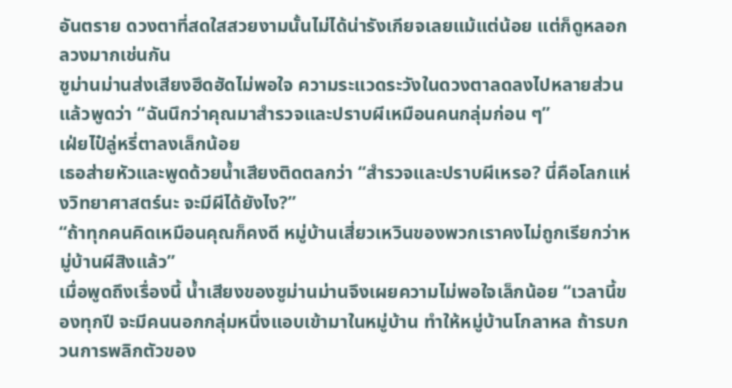อันตราย ดวงตาที่สดใสสวยงามนั้นไม่ได้น่ารังเกียจเลยแม้แต่น้อย แต่ก็ดูหลอกลวงมากเช่นกัน
ซูม่านม่านส่งเสียงฮึดฮัดไม่พอใจ ความระแวดระวังในดวงตาลดลงไปหลายส่วนแล้วพูดว่า “ฉันนึกว่าคุณมาสำรวจและปราบผีเหมือนคนกลุ่มก่อน ๆ”
เฝ่ยไป๋ลู่หรี่ตาลงเล็กน้อย
เธอส่ายหัวและพูดด้วยน้ำเสียงติดตลกว่า “สำรวจและปราบผีเหรอ? นี่คือโลกแห่งวิทยาศาสตร์นะ จะมีผีได้ยังไง?”
“ถ้าทุกคนคิดเหมือนคุณก็คงดี หมู่บ้านเสี่ยวเหวินของพวกเราคงไม่ถูกเรียกว่าหมู่บ้านผีสิงแล้ว”
เมื่อพูดถึงเรื่องนี้ น้ำเสียงของซูม่านม่านจึงเผยความไม่พอใจเล็กน้อย “เวลานี้ของทุกปี จะมีคนนอกกลุ่มหนึ่งแอบเข้ามาในหมู่บ้าน ทำให้หมู่บ้านโกลาหล ถ้ารบกวนการพลิกตัวของ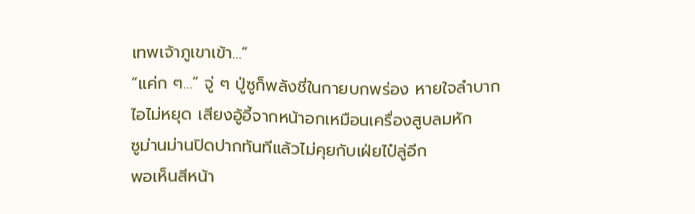เทพเจ้าภูเขาเข้า…”
“แค่ก ๆ…” จู่ ๆ ปู่ซูก็พลังชี่ในกายบกพร่อง หายใจลำบาก ไอไม่หยุด เสียงอู้อี้จากหน้าอกเหมือนเครื่องสูบลมหัก
ซูม่านม่านปิดปากทันทีแล้วไม่คุยกับเฝ่ยไป๋ลู่อีก
พอเห็นสีหน้า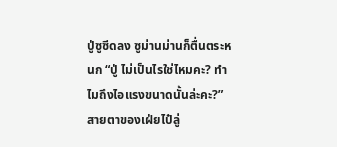ปู่ซูซีดลง ซูม่านม่านก็ตื่นตระหนก “ปู่ ไม่เป็นไรใช่ไหมคะ? ทำไมถึงไอแรงขนาดนั้นล่ะคะ?”
สายตาของเฝ่ยไป๋ลู่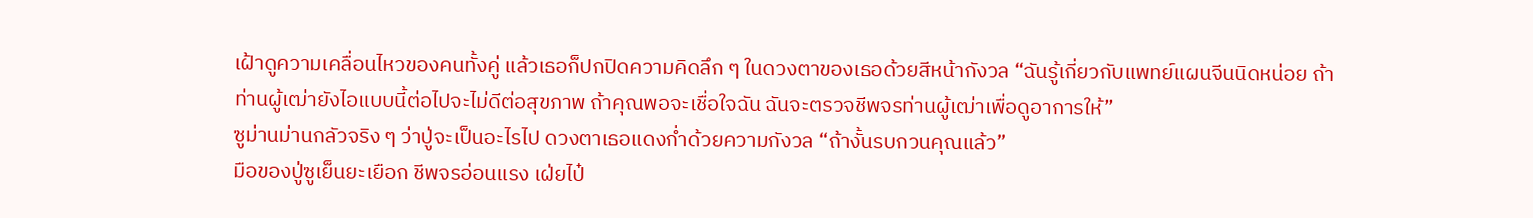เฝ้าดูความเคลื่อนไหวของคนทั้งคู่ แล้วเธอก็ปกปิดความคิดลึก ๆ ในดวงตาของเธอด้วยสีหน้ากังวล “ฉันรู้เกี่ยวกับแพทย์แผนจีนนิดหน่อย ถ้าท่านผู้เฒ่ายังไอแบบนี้ต่อไปจะไม่ดีต่อสุขภาพ ถ้าคุณพอจะเชื่อใจฉัน ฉันจะตรวจชีพจรท่านผู้เฒ่าเพื่อดูอาการให้”
ซูม่านม่านกลัวจริง ๆ ว่าปู่จะเป็นอะไรไป ดวงตาเธอแดงก่ำด้วยความกังวล “ถ้างั้นรบกวนคุณแล้ว”
มือของปู่ซูเย็นยะเยือก ชีพจรอ่อนแรง เฝ่ยไป๋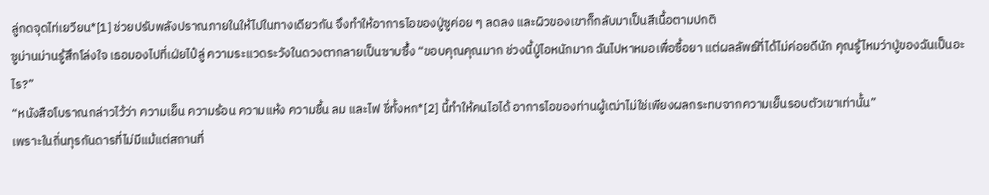ลู่กดจุดไท่เยวียน*[1] ช่วยปรับพลังปราณภายในให้ไปในทางเดียวกัน จึงทำให้อาการไอของปู่ซูค่อย ๆ ลดลง และผิวของเขาก็กลับมาเป็นสีเนื้อตามปกติ
ซูม่านม่านรู้สึกโล่งใจ เธอมองไปที่เฝ่ยไป๋ลู่ ความระแวดระวังในดวงตากลายเป็นซาบซึ้ง “ขอบคุณคุณมาก ช่วงนี้ปู่ไอหนักมาก ฉันไปหาหมอเพื่อซื้อยา แต่ผลลัพธ์ที่ได้ไม่ค่อยดีนัก คุณรู้ไหมว่าปู่ของฉันเป็นอะไร?”
“หนังสือโบราณกล่าวไว้ว่า ความเย็น ความร้อน ความแห้ง ความชื้น ลม และไฟ ชี่ทั้งหก*[2] นี้ทำให้คนไอได้ อาการไอของท่านผู้เฒ่าไม่ใช่เพียงผลกระทบจากความเย็นรอบตัวเขาเท่านั้น”
เพราะในถิ่นทุรกันดารที่ไม่มีแม้แต่สถานที่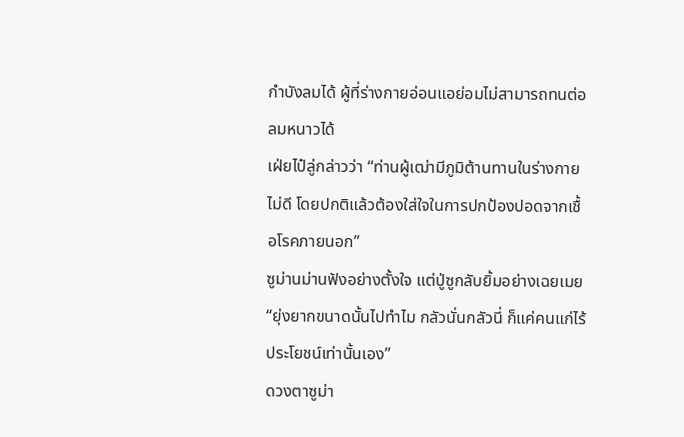กำบังลมได้ ผู้ที่ร่างกายอ่อนแอย่อมไม่สามารถทนต่อลมหนาวได้
เฝ่ยไป๋ลู่กล่าวว่า “ท่านผู้เฒ่ามีภูมิต้านทานในร่างกายไม่ดี โดยปกติแล้วต้องใส่ใจในการปกป้องปอดจากเชื้อโรคภายนอก”
ซูม่านม่านฟังอย่างตั้งใจ แต่ปู่ซูกลับยิ้มอย่างเฉยเมย “ยุ่งยากขนาดนั้นไปทำไม กลัวนั่นกลัวนี่ ก็แค่คนแก่ไร้ประโยชน์เท่านั้นเอง”
ดวงตาซูม่า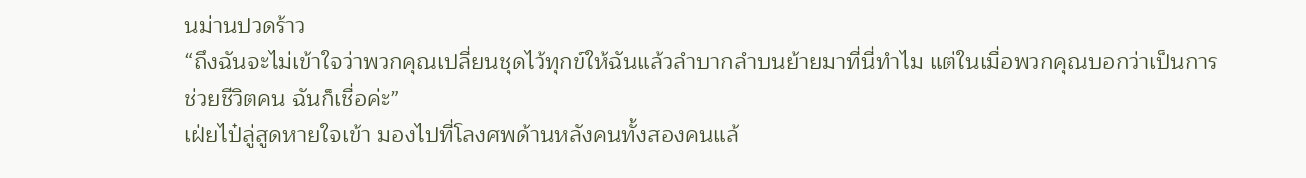นม่านปวดร้าว
“ถึงฉันจะไม่เข้าใจว่าพวกคุณเปลี่ยนชุดไว้ทุกข์ให้ฉันแล้วลำบากลำบนย้ายมาที่นี่ทำไม แต่ในเมื่อพวกคุณบอกว่าเป็นการช่วยชีวิตคน ฉันก็เชื่อค่ะ”
เฝ่ยไป๋ลู่สูดหายใจเข้า มองไปที่โลงศพด้านหลังคนทั้งสองคนแล้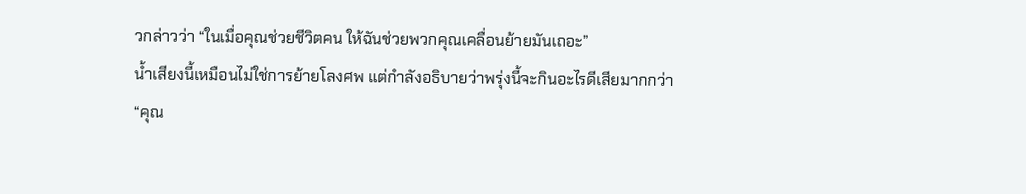วกล่าวว่า “ในเมื่อคุณช่วยชีวิตคน ให้ฉันช่วยพวกคุณเคลื่อนย้ายมันเถอะ”
น้ำเสียงนี้เหมือนไม่ใช่การย้ายโลงศพ แต่กำลังอธิบายว่าพรุ่งนี้จะกินอะไรดีเสียมากกว่า
“คุณ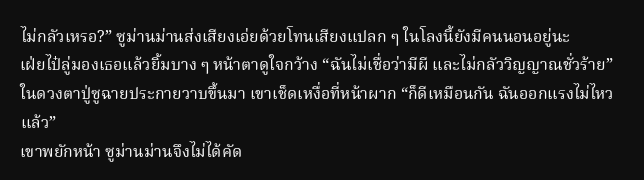ไม่กลัวเหรอ?” ซูม่านม่านส่งเสียงเอ่ยด้วยโทนเสียงแปลก ๆ ในโลงนี้ยังมีคนนอนอยู่นะ
เฝ่ยไป๋ลู่มองเธอแล้วยิ้มบาง ๆ หน้าตาดูใจกว้าง “ฉันไม่เชื่อว่ามีผี และไม่กลัววิญญาณชั่วร้าย”
ในดวงตาปู่ซูฉายประกายวาบขึ้นมา เขาเช็ดเหงื่อที่หน้าผาก “ก็ดีเหมือนกัน ฉันออกแรงไม่ไหวแล้ว”
เขาพยักหน้า ซูม่านม่านจึงไม่ได้คัด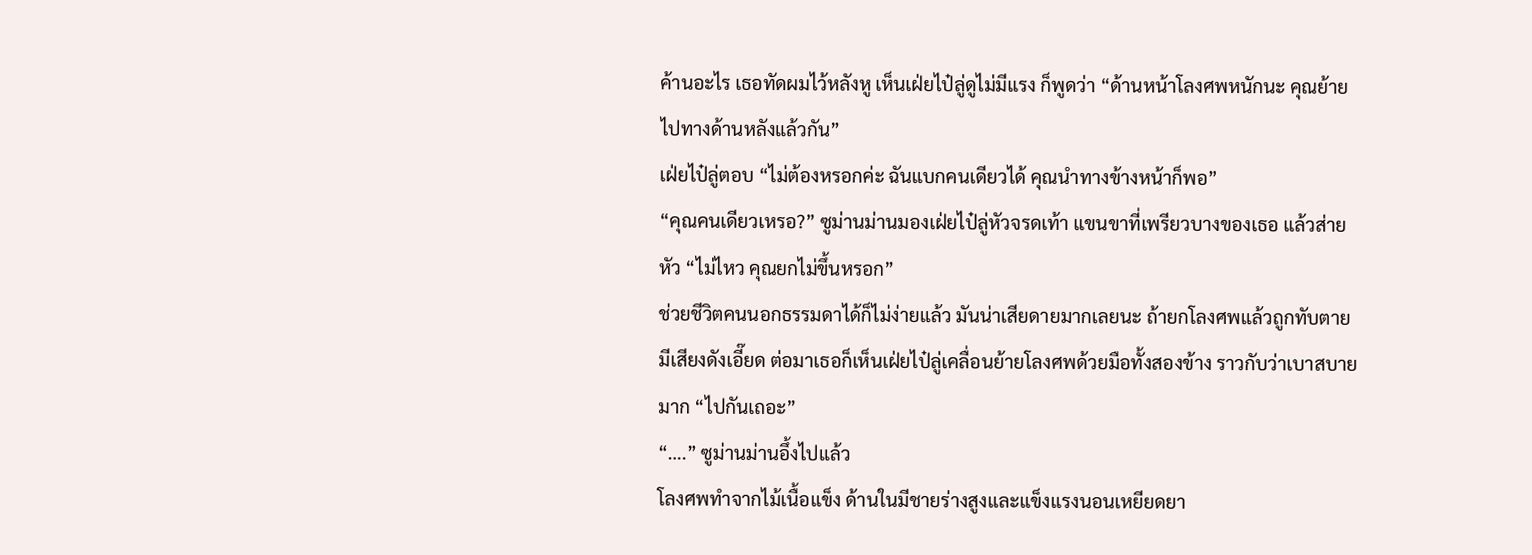ค้านอะไร เธอทัดผมไว้หลังหู เห็นเฝ่ยไป๋ลู่ดูไม่มีแรง ก็พูดว่า “ด้านหน้าโลงศพหนักนะ คุณย้ายไปทางด้านหลังแล้วกัน”
เฝ่ยไป๋ลู่ตอบ “ไม่ต้องหรอกค่ะ ฉันแบกคนเดียวได้ คุณนำทางข้างหน้าก็พอ”
“คุณคนเดียวเหรอ?” ซูม่านม่านมองเฝ่ยไป๋ลู่หัวจรดเท้า แขนขาที่เพรียวบางของเธอ แล้วส่ายหัว “ไม่ไหว คุณยกไม่ขึ้นหรอก”
ช่วยชีวิตคนนอกธรรมดาได้ก็ไม่ง่ายแล้ว มันน่าเสียดายมากเลยนะ ถ้ายกโลงศพแล้วถูกทับตาย
มีเสียงดังเอี๊ยด ต่อมาเธอก็เห็นเฝ่ยไป๋ลู่เคลื่อนย้ายโลงศพด้วยมือทั้งสองข้าง ราวกับว่าเบาสบายมาก “ไปกันเถอะ”
“….” ซูม่านม่านอึ้งไปแล้ว
โลงศพทำจากไม้เนื้อแข็ง ด้านในมีชายร่างสูงและแข็งแรงนอนเหยียดยา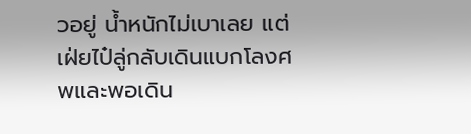วอยู่ น้ำหนักไม่เบาเลย แต่เฝ่ยไป๋ลู่กลับเดินแบกโลงศพและพอเดิน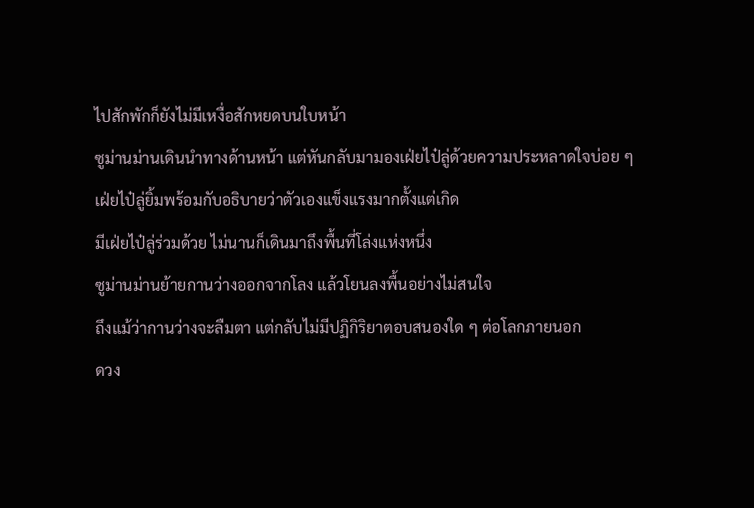ไปสักพักก็ยังไม่มีเหงื่อสักหยดบนใบหน้า
ซูม่านม่านเดินนำทางด้านหน้า แต่หันกลับมามองเฝ่ยไป๋ลู่ด้วยความประหลาดใจบ่อย ๆ เฝ่ยไป๋ลู่ยิ้มพร้อมกับอธิบายว่าตัวเองแข็งแรงมากตั้งแต่เกิด
มีเฝ่ยไป๋ลู่ร่วมด้วย ไม่นานก็เดินมาถึงพื้นที่โล่งแห่งหนึ่ง
ซูม่านม่านย้ายกานว่างออกจากโลง แล้วโยนลงพื้นอย่างไม่สนใจ
ถึงแม้ว่ากานว่างจะลืมตา แต่กลับไม่มีปฏิกิริยาตอบสนองใด ๆ ต่อโลกภายนอก
ดวง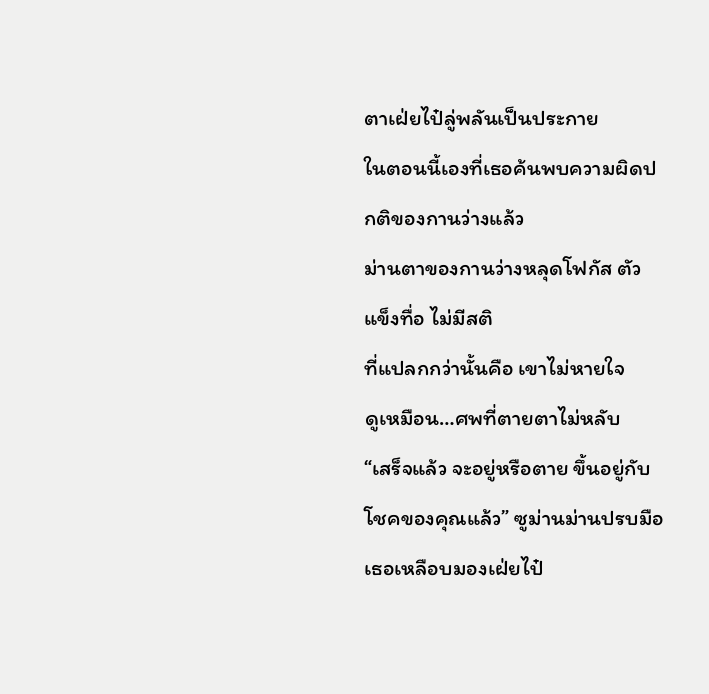ตาเฝ่ยไป๋ลู่พลันเป็นประกาย
ในตอนนี้เองที่เธอค้นพบความผิดปกติของกานว่างแล้ว
ม่านตาของกานว่างหลุดโฟกัส ตัวแข็งทื่อ ไม่มีสติ
ที่แปลกกว่านั้นคือ เขาไม่หายใจ
ดูเหมือน…ศพที่ตายตาไม่หลับ
“เสร็จแล้ว จะอยู่หรือตาย ขึ้นอยู่กับโชคของคุณแล้ว” ซูม่านม่านปรบมือ
เธอเหลือบมองเฝ่ยไป๋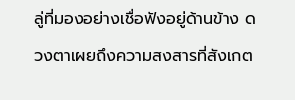ลู่ที่มองอย่างเชื่อฟังอยู่ด้านข้าง ดวงตาเผยถึงความสงสารที่สังเกต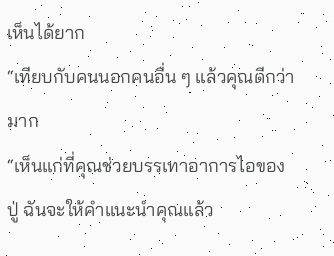เห็นได้ยาก
“เทียบกับคนนอกคนอื่น ๆ แล้วคุณดีกว่ามาก
“เห็นแก่ที่คุณช่วยบรรเทาอาการไอของปู่ ฉันจะให้คำแนะนำคุณแล้ว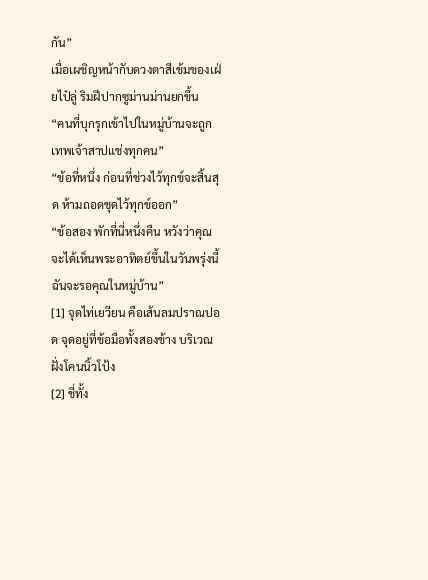กัน”
เมื่อเผชิญหน้ากับดวงตาสีเข้มของเฝ่ยไป๋ลู่ ริมฝีปากซูม่านม่านยกขึ้น
“คนที่บุกรุกเข้าไปในหมู่บ้านจะถูกเทพเจ้าสาปแช่งทุกคน”
“ข้อที่หนึ่ง ก่อนที่ช่วงไว้ทุกข์จะสิ้นสุด ห้ามถอดชุดไว้ทุกข์ออก”
“ข้อสอง พักที่นี่หนึ่งคืน หวังว่าคุณจะได้เห็นพระอาทิตย์ขึ้นในวันพรุ่งนี้ ฉันจะรอคุณในหมู่บ้าน”
[1] จุดไท่เยวียน คือเส้นลมปราณปอด จุดอยู่ที่ข้อมือทั้งสองข้าง บริเวณฝั่งโคนนิ้วโป้ง
[2] ชี่ทั้ง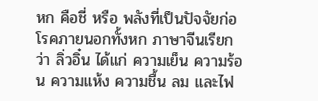หก คือชี่ หรือ พลังที่เป็นปัจจัยก่อโรคภายนอกทั้งหก ภาษาจีนเรียกว่า ลิ่วอิ๋น ได้แก่ ความเย็น ความร้อน ความแห้ง ความชื้น ลม และไฟ